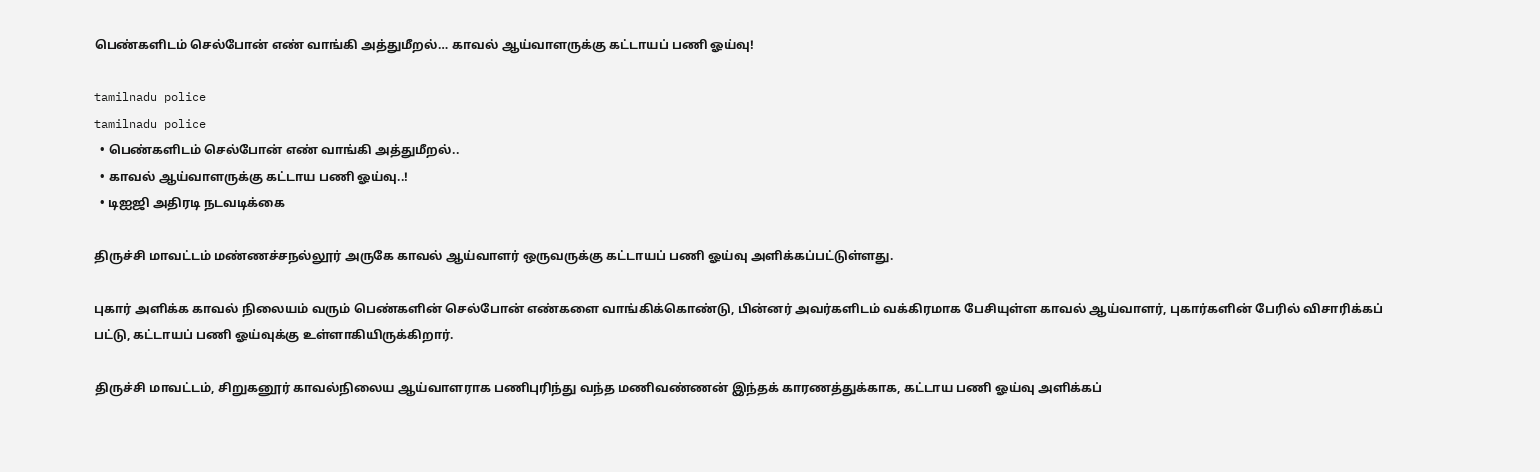பெண்களிடம் செல்போன் எண் வாங்கி அத்துமீறல்… காவல் ஆய்வாளருக்கு கட்டாயப் பணி ஓய்வு!

tamilnadu police
tamilnadu police
  • பெண்களிடம் செல்போன் எண் வாங்கி அத்துமீறல்..
  • காவல் ஆய்வாளருக்கு கட்டாய பணி ஓய்வு..!
  • டிஐஜி அதிரடி நடவடிக்கை

திருச்சி மாவட்டம் மண்ணச்சநல்லூர் அருகே காவல் ஆய்வாளர் ஒருவருக்கு கட்டாயப் பணி ஓய்வு அளிக்கப்பட்டுள்ளது.

புகார் அளிக்க காவல் நிலையம் வரும் பெண்களின் செல்போன் எண்களை வாங்கிக்கொண்டு, பின்னர் அவர்களிடம் வக்கிரமாக பேசியுள்ள காவல் ஆய்வாளர், புகார்களின் பேரில் விசாரிக்கப் பட்டு, கட்டாயப் பணி ஓய்வுக்கு உள்ளாகியிருக்கிறார்.

திருச்சி மாவட்டம், சிறுகனூர் காவல்நிலைய ஆய்வாளராக பணிபுரிந்து வந்த மணிவண்ணன் இந்தக் காரணத்துக்காக, கட்டாய பணி ஓய்வு அளிக்கப்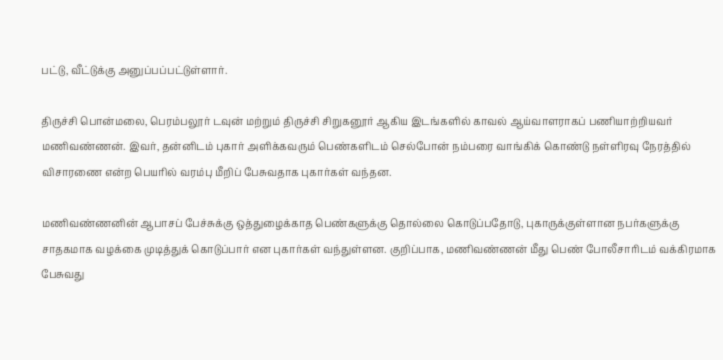பட்டு, வீட்டுக்கு அனுப்பப்பட்டுள்ளார்.

திருச்சி பொன்மலை, பெரம்பலூர் டவுன் மற்றும் திருச்சி சிறுகனூர் ஆகிய இடங்களில் காவல் ஆய்வாளராகப் பணியாற்றியவர் மணிவண்ணன். இவர், தன்னிடம் புகார் அளிக்கவரும் பெண்களிடம் செல்போன் நம்பரை வாங்கிக் கொண்டு நள்ளிரவு நேரத்தில் விசாரணை என்ற பெயரில் வரம்பு மீறிப் பேசுவதாக புகார்கள் வந்தன.

மணிவண்ணனின் ஆபாசப் பேச்சுக்கு ஒத்துழைக்காத பெண்களுக்கு தொல்லை கொடுப்பதோடு, புகாருக்குள்ளான நபர்களுக்கு சாதகமாக வழக்கை முடித்துக் கொடுப்பார் என புகார்கள் வந்துள்ளன. குறிப்பாக, மணிவண்ணன் மீது பெண் போலீசாரிடம் வக்கிரமாக பேசுவது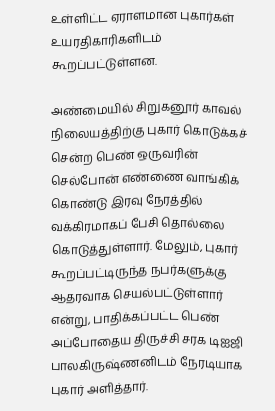உள்ளிட்ட ஏராளமான புகார்கள் உயரதிகாரிகளிடம் கூறப்பட்டுள்ளன.

அண்மையில் சிறுகனூர் காவல் நிலையத்திற்கு புகார் கொடுக்கச் சென்ற பெண் ஒருவரின் செல்போன் எண்ணை வாங்கிக் கொண்டு இரவு நேரத்தில் வக்கிரமாகப் பேசி தொல்லை கொடுத்துள்ளார். மேலும், புகார் கூறப்பட்டிருந்த நபர்களுக்கு ஆதரவாக செயல்பட்டுள்ளார் என்று, பாதிக்கப்பட்ட பெண் அப்போதைய திருச்சி சரக டிஐஜி பாலகிருஷ்ணனிடம் நேரடியாக புகார் அளித்தார்.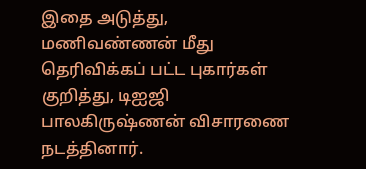இதை அடுத்து, மணிவண்ணன் மீது தெரிவிக்கப் பட்ட புகார்கள் குறித்து, டிஐஜி பாலகிருஷ்ணன் விசாரணை நடத்தினார்.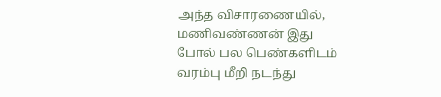அந்த விசாரணையில், மணிவண்ணன் இது போல் பல பெண்களிடம் வரம்பு மீறி நடந்து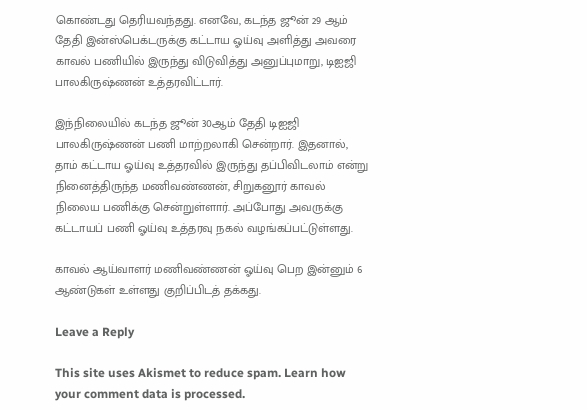கொண்டது தெரியவந்தது. எனவே, கடந்த ஜூன் 29 ஆம் தேதி இன்ஸ்பெக்டருக்கு கட்டாய ஓய்வு அளித்து அவரை காவல் பணியில் இருந்து விடுவித்து அனுப்புமாறு, டிஐஜி பாலகிருஷ்ணன் உத்தரவிட்டார்.

இந்நிலையில் கடந்த ஜூன் 30ஆம் தேதி டிஐஜி பாலகிருஷ்ணன் பணி மாற்றலாகி சென்றார். இதனால், தாம் கட்டாய ஓய்வு உத்தரவில் இருந்து தப்பிவிடலாம் என்று நினைத்திருந்த மணிவண்ணன், சிறுகனூர் காவல் நிலைய பணிக்கு சென்றுள்ளார். அப்போது அவருக்கு கட்டாயப் பணி ஓய்வு உத்தரவு நகல் வழங்கப்பட்டுள்ளது.

காவல் ஆய்வாளர் மணிவண்ணன் ஓய்வு பெற இன்னும் 6 ஆண்டுகள் உள்ளது குறிப்பிடத் தக்கது.

Leave a Reply

This site uses Akismet to reduce spam. Learn how your comment data is processed.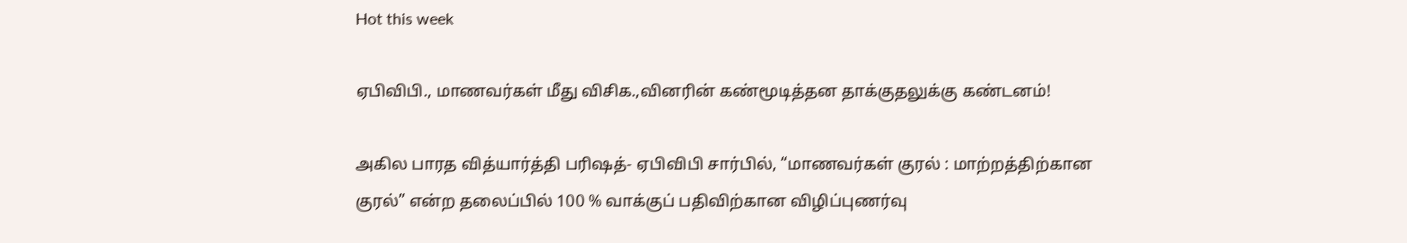Hot this week

ஏபிவிபி., மாணவர்கள் மீது விசிக.,வினரின் கண்மூடித்தன தாக்குதலுக்கு கண்டனம்!

அகில பாரத வித்யார்த்தி பரிஷத்- ஏபிவிபி சார்பில், “மாணவர்கள் குரல் : மாற்றத்திற்கான குரல்” என்ற தலைப்பில் 100 % வாக்குப் பதிவிற்கான விழிப்புணர்வு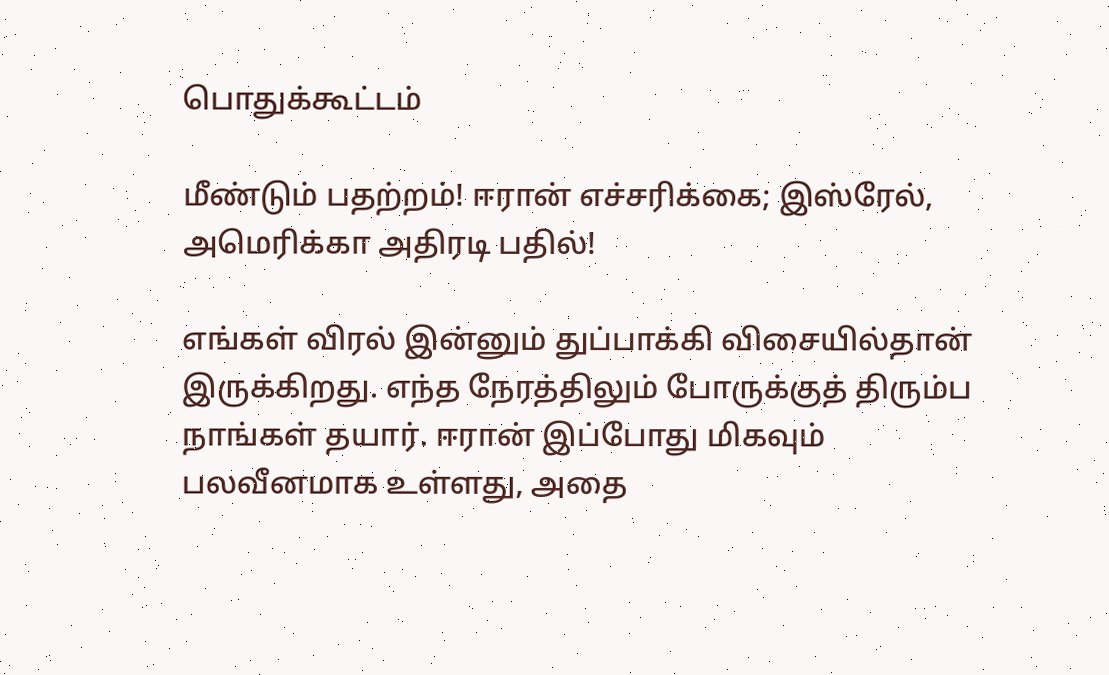பொதுக்கூட்டம்

மீண்டும் பதற்றம்! ஈரான் எச்சரிக்கை; இஸ்ரேல், அமெரிக்கா அதிரடி பதில்!

எங்கள் விரல் இன்னும் துப்பாக்கி விசையில்தான் இருக்கிறது. எந்த நேரத்திலும் போருக்குத் திரும்ப நாங்கள் தயார். ஈரான் இப்போது மிகவும் பலவீனமாக உள்ளது, அதை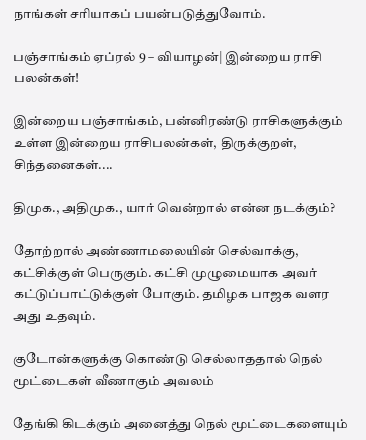நாங்கள் சரியாகப் பயன்படுத்துவோம்.

பஞ்சாங்கம் ஏப்ரல் 9 – வியாழன்| இன்றைய ராசி பலன்கள்!

இன்றைய பஞ்சாங்கம், பன்னிரண்டு ராசிகளுக்கும் உள்ள இன்றைய ராசிபலன்கள், திருக்குறள், சிந்தனைகள்....

திமுக., அதிமுக., யார் வென்றால் என்ன நடக்கும்?

தோற்றால் அண்ணாமலையின் செல்வாக்கு, கட்சிக்குள் பெருகும். கட்சி முழுமையாக அவர் கட்டுப்பாட்டுக்குள் போகும். தமிழக பாஜக வளர அது உதவும்.

குடோன்களுக்கு கொண்டு செல்லாததால் நெல் மூட்டைகள் வீணாகும் அவலம்

தேங்கி கிடக்கும் அனைத்து நெல் மூட்டைகளையும்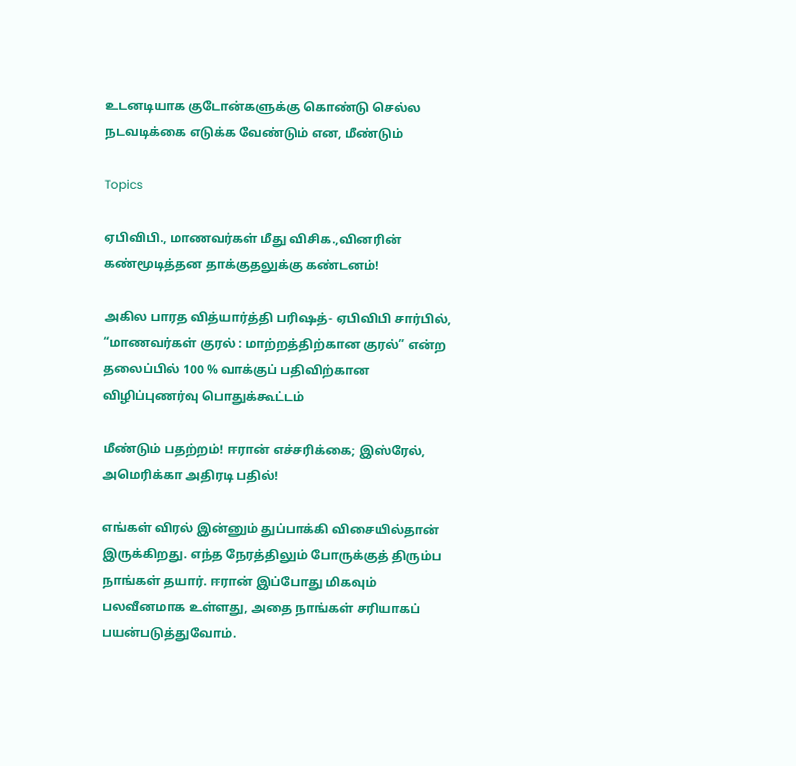உடனடியாக குடோன்களுக்கு கொண்டு செல்ல நடவடிக்கை எடுக்க வேண்டும் என, மீண்டும்

Topics

ஏபிவிபி., மாணவர்கள் மீது விசிக.,வினரின் கண்மூடித்தன தாக்குதலுக்கு கண்டனம்!

அகில பாரத வித்யார்த்தி பரிஷத்- ஏபிவிபி சார்பில், “மாணவர்கள் குரல் : மாற்றத்திற்கான குரல்” என்ற தலைப்பில் 100 % வாக்குப் பதிவிற்கான விழிப்புணர்வு பொதுக்கூட்டம்

மீண்டும் பதற்றம்! ஈரான் எச்சரிக்கை; இஸ்ரேல், அமெரிக்கா அதிரடி பதில்!

எங்கள் விரல் இன்னும் துப்பாக்கி விசையில்தான் இருக்கிறது. எந்த நேரத்திலும் போருக்குத் திரும்ப நாங்கள் தயார். ஈரான் இப்போது மிகவும் பலவீனமாக உள்ளது, அதை நாங்கள் சரியாகப் பயன்படுத்துவோம்.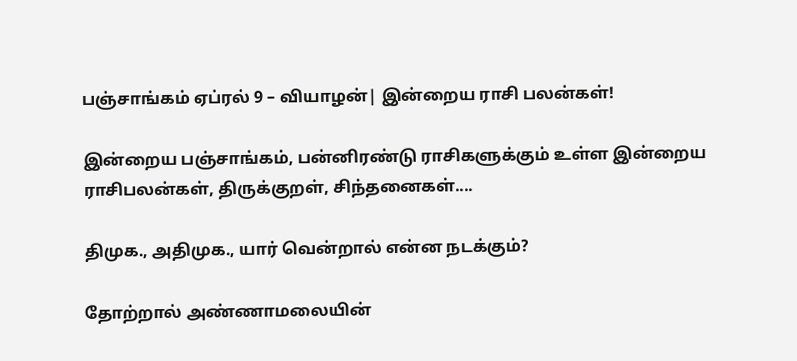பஞ்சாங்கம் ஏப்ரல் 9 – வியாழன்| இன்றைய ராசி பலன்கள்!

இன்றைய பஞ்சாங்கம், பன்னிரண்டு ராசிகளுக்கும் உள்ள இன்றைய ராசிபலன்கள், திருக்குறள், சிந்தனைகள்....

திமுக., அதிமுக., யார் வென்றால் என்ன நடக்கும்?

தோற்றால் அண்ணாமலையின்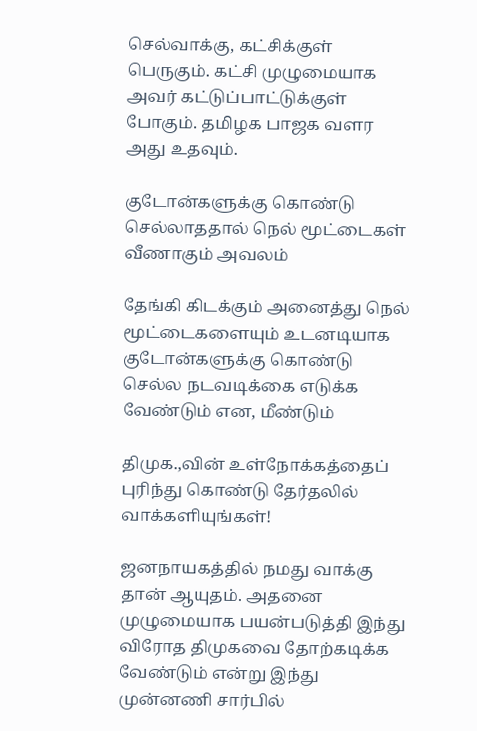செல்வாக்கு, கட்சிக்குள் பெருகும். கட்சி முழுமையாக அவர் கட்டுப்பாட்டுக்குள் போகும். தமிழக பாஜக வளர அது உதவும்.

குடோன்களுக்கு கொண்டு செல்லாததால் நெல் மூட்டைகள் வீணாகும் அவலம்

தேங்கி கிடக்கும் அனைத்து நெல் மூட்டைகளையும் உடனடியாக குடோன்களுக்கு கொண்டு செல்ல நடவடிக்கை எடுக்க வேண்டும் என, மீண்டும்

திமுக.,வின் உள்நோக்கத்தைப் புரிந்து கொண்டு தேர்தலில் வாக்களியுங்கள்!

ஜனநாயகத்தில் நமது வாக்கு தான் ஆயுதம். அதனை முழுமையாக பயன்படுத்தி இந்து விரோத திமுகவை தோற்கடிக்க வேண்டும் என்று இந்து முன்னணி சார்பில்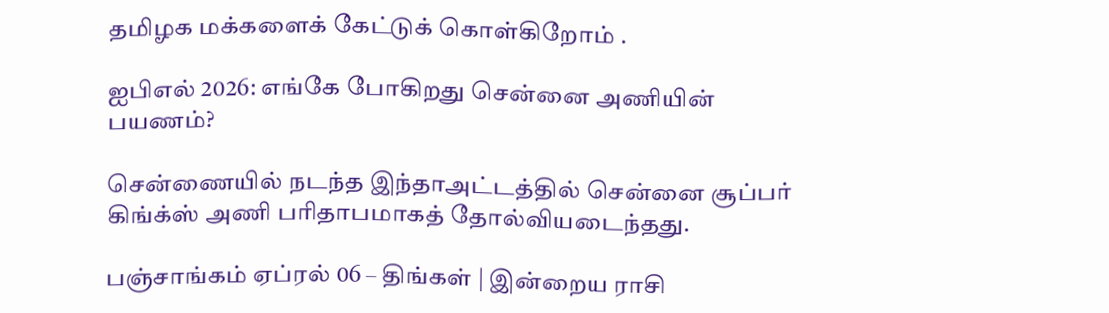தமிழக மக்களைக் கேட்டுக் கொள்கிறோம் .

ஐபிஎல் 2026: எங்கே போகிறது சென்னை அணியின் பயணம்?

சென்ணையில் நடந்த இந்தாஅட்டத்தில் சென்னை சூப்பர் கிங்க்ஸ் அணி பரிதாபமாகத் தோல்வியடைந்தது.

பஞ்சாங்கம் ஏப்ரல் 06 – திங்கள் | இன்றைய ராசி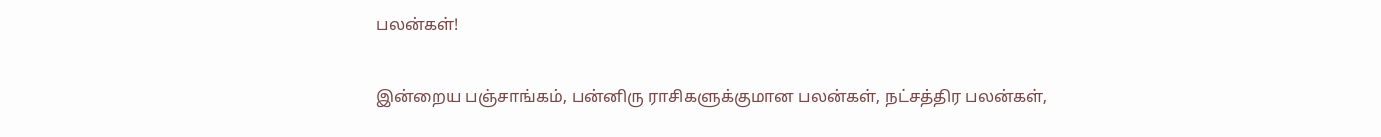பலன்கள்!

இன்றைய பஞ்சாங்கம், பன்னிரு ராசிகளுக்குமான பலன்கள், நட்சத்திர பலன்கள்,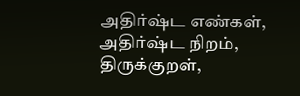அதிர்ஷ்ட எண்கள், அதிர்ஷ்ட நிறம், திருக்குறள்,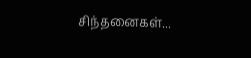சிந்தனைகள்...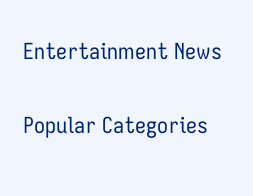Entertainment News

Popular Categories